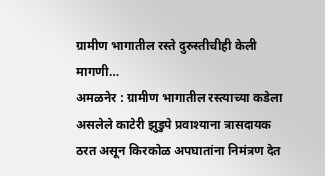ग्रामीण भागातील रस्ते दुरुस्तीचीही केली मागणी…
अमळनेर : ग्रामीण भागातील रस्त्याच्या कडेला असलेले काटेरी झुडुपे प्रवाश्याना त्रासदायक ठरत असून किरकोळ अपघातांना निमंत्रण देत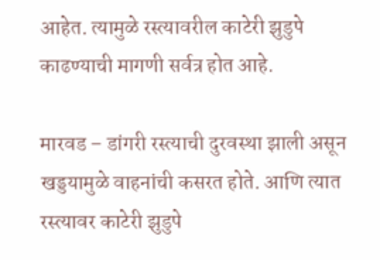आहेत. त्यामुळे रस्त्यावरील काटेरी झुडुपे काढण्याची मागणी सर्वत्र होत आहे.

मारवड – डांगरी रस्त्याची दुरवस्था झाली असून खड्डयामुळे वाहनांची कसरत होते. आणि त्यात रस्त्यावर काटेरी झुडुपे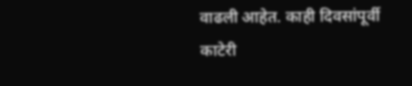वाढली आहेत. काही दिवसांपूर्वी काटेरी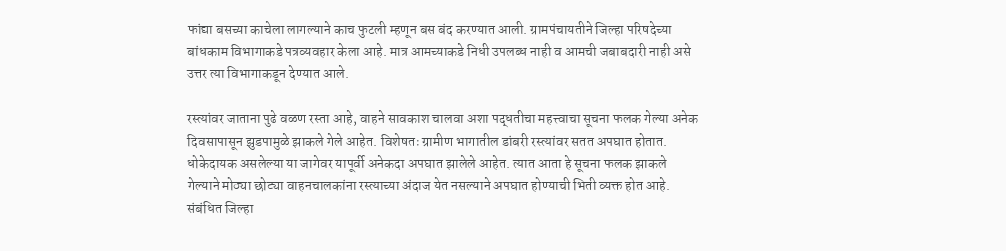फांद्या बसच्या काचेला लागल्याने काच फुटली म्हणून बस बंद करण्यात आली. ग्रामपंचायतीने जिल्हा परिषदेच्या बांधकाम विभागाकडे पत्रव्यवहार केला आहे. मात्र आमच्याकडे निधी उपलब्ध नाही व आमची जबाबदारी नाही असे उत्तर त्या विभागाकडून देण्यात आले.

रस्त्यांवर जाताना पुढे वळण रस्ता आहे, वाहने सावकाश चालवा अशा पद्धतीचा महत्त्वाचा सूचना फलक गेल्या अनेक दिवसापासून झुडपामुळे झाकले गेले आहेत. विशेषतः ग्रामीण भागातील डांबरी रस्त्यांवर सतत अपघात होतात. धोकेदायक असलेल्या या जागेवर यापूर्वी अनेकदा अपघात झालेले आहेत. त्यात आता हे सूचना फलक झाकले गेल्याने मोठ्या छोट्या वाहनचालकांना रस्त्याच्या अंदाज येत नसल्याने अपघात होण्याची भिती व्यक्त होत आहे. संबंधित जिल्हा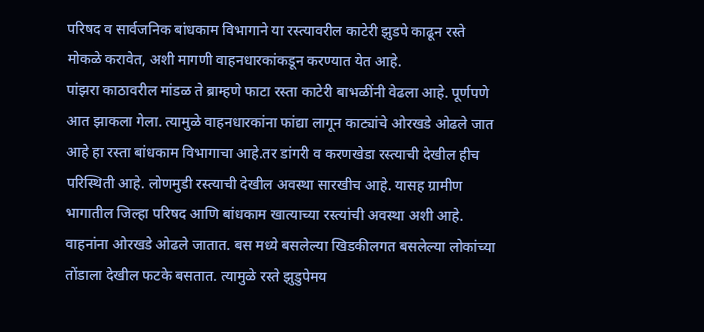परिषद व सार्वजनिक बांधकाम विभागाने या रस्त्यावरील काटेरी झुडपे काढून रस्ते मोकळे करावेत, अशी मागणी वाहनधारकांकडून करण्यात येत आहे.
पांझरा काठावरील मांडळ ते ब्राम्हणे फाटा रस्ता काटेरी बाभळींनी वेढला आहे. पूर्णपणे आत झाकला गेला. त्यामुळे वाहनधारकांना फांद्या लागून काट्यांचे ओरखडे ओढले जात आहे हा रस्ता बांधकाम विभागाचा आहे.तर डांगरी व करणखेडा रस्त्याची देखील हीच परिस्थिती आहे. लोणमुडी रस्त्याची देखील अवस्था सारखीच आहे. यासह ग्रामीण भागातील जिल्हा परिषद आणि बांधकाम खात्याच्या रस्त्यांची अवस्था अशी आहे. वाहनांना ओरखडे ओढले जातात. बस मध्ये बसलेल्या खिडकीलगत बसलेल्या लोकांच्या तोंडाला देखील फटके बसतात. त्यामुळे रस्ते झुडुपेमय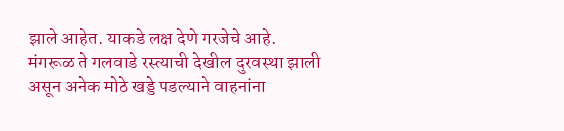झाले आहेत. याकडे लक्ष देणे गरजेचे आहे.
मंगरूळ ते गलवाडे रस्त्याची देखील दुरवस्था झाली असून अनेक मोठे खड्डे पडल्याने वाहनांना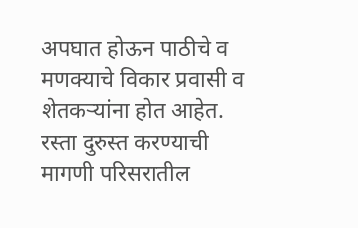अपघात होऊन पाठीचे व मणक्याचे विकार प्रवासी व शेतकऱ्यांना होत आहेत. रस्ता दुरुस्त करण्याची मागणी परिसरातील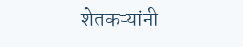शेतकऱ्यांनी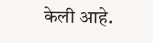केली आहे.